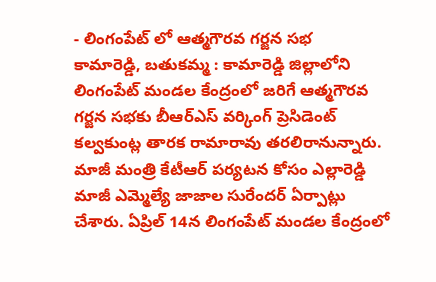- లింగంపేట్ లో ఆత్మగౌరవ గర్జన సభ
కామారెడ్డి, బతుకమ్మ : కామారెడ్డి జిల్లాలోని లింగంపేట్ మండల కేంద్రంలో జరిగే ఆత్మగౌరవ గర్జన సభకు బీఆర్ఎస్ వర్కింగ్ ప్రెసిడెంట్ కల్వకుంట్ల తారక రామారావు తరలిరానున్నారు. మాజీ మంత్రి కేటీఆర్ పర్యటన కోసం ఎల్లారెడ్డి మాజీ ఎమ్మెల్యే జాజాల సురేందర్ ఏర్పాట్లు చేశారు. ఏప్రిల్ 14న లింగంపేట్ మండల కేంద్రంలో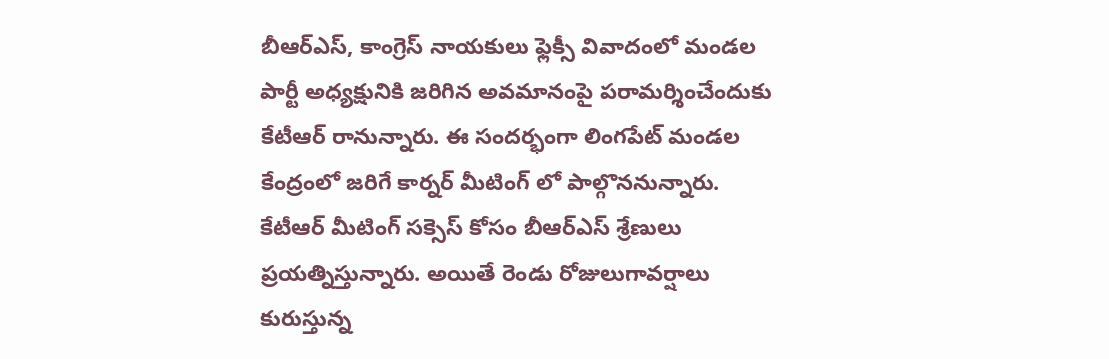బీఆర్ఎస్, కాంగ్రెస్ నాయకులు ఫ్లెక్సీ వివాదంలో మండల పార్టీ అధ్యక్షునికి జరిగిన అవమానంపై పరామర్శించేందుకు కేటీఆర్ రానున్నారు. ఈ సందర్భంగా లింగపేట్ మండల కేంద్రంలో జరిగే కార్నర్ మీటింగ్ లో పాల్గొననున్నారు. కేటీఆర్ మీటింగ్ సక్సెస్ కోసం బీఆర్ఎస్ శ్రేణులు ప్రయత్నిస్తున్నారు. అయితే రెండు రోజులుగావర్షాలు కురుస్తున్న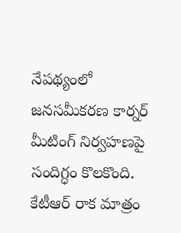నేపథ్యంలో జనసమీకరణ కార్నర్ మీటింగ్ నిర్వహణపై సందిగ్ధం కొలకొంది. కేటీఆర్ రాక మాత్రం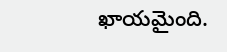ఖాయమైంది.